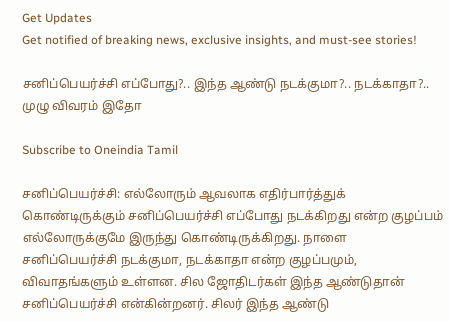Get Updates
Get notified of breaking news, exclusive insights, and must-see stories!

சனிப்பெயர்ச்சி எப்போது?.. இந்த ஆண்டு நடக்குமா?.. நடக்காதா?.. முழு விவரம் இதோ

Subscribe to Oneindia Tamil

சனிப்பெயர்ச்சி: எல்லோரும் ஆவலாக எதிர்பார்த்துக் கொண்டிருக்கும் சனிப்பெயர்ச்சி எப்போது நடக்கிறது என்ற குழப்பம் எல்லோருக்குமே இருந்து கொண்டிருக்கிறது. நாளை சனிப்பெயர்ச்சி நடக்குமா, நடக்காதா என்ற குழப்பமும், விவாதங்களும் உள்ளன. சில ஜோதிடர்கள் இந்த ஆண்டுதான் சனிப்பெயர்ச்சி என்கின்றனர். சிலர் இந்த ஆண்டு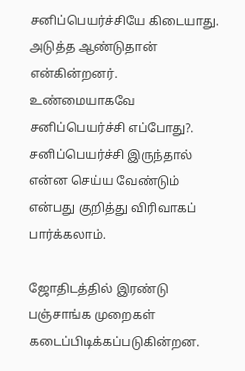சனிப்பெயர்ச்சியே கிடையாது. அடுத்த ஆண்டுதான் என்கின்றனர். உண்மையாகவே சனிப்பெயர்ச்சி எப்போது?. சனிப்பெயர்ச்சி இருந்தால் என்ன செய்ய வேண்டும் என்பது குறித்து விரிவாகப் பார்க்கலாம்.

ஜோதிடத்தில் இரண்டு பஞ்சாங்க முறைகள் கடைப்பிடிக்கப்படுகின்றன.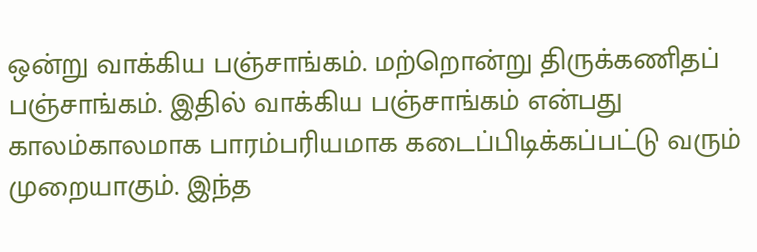ஒன்று வாக்கிய பஞ்சாங்கம். மற்றொன்று திருக்கணிதப் பஞ்சாங்கம். இதில் வாக்கிய பஞ்சாங்கம் என்பது காலம்காலமாக பாரம்பரியமாக கடைப்பிடிக்கப்பட்டு வரும் முறையாகும். இந்த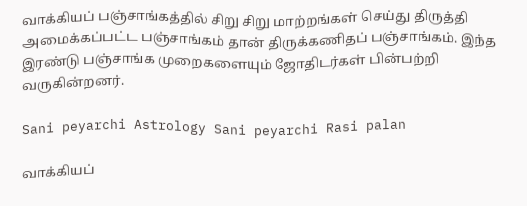வாக்கியப் பஞ்சாங்கத்தில் சிறு சிறு மாற்றங்கள் செய்து திருத்தி அமைக்கப்பட்ட பஞ்சாங்கம் தான் திருக்கணிதப் பஞ்சாங்கம். இந்த இரண்டு பஞ்சாங்க முறைகளையும் ஜோதிடர்கள் பின்பற்றி வருகின்றனர்.

Sani peyarchi Astrology Sani peyarchi Rasi palan

வாக்கியப்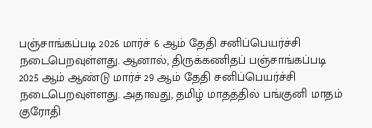பஞ்சாங்கப்படி 2026 மார்ச் 6 ஆம் தேதி சனிப்பெயர்ச்சி நடைபெறவுள்ளது. ஆனால், திருக்கணிதப் பஞ்சாங்கப்படி 2025 ஆம் ஆண்டு மார்ச் 29 ஆம் தேதி சனிப்பெயர்ச்சி நடைபெறவுள்ளது. அதாவது, தமிழ் மாதத்தில் பங்குனி மாதம் குரோதி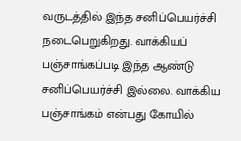வருடத்தில் இந்த சனிப்பெயர்ச்சி நடைபெறுகிறது. வாக்கியப் பஞ்சாங்கப்படி இந்த ஆண்டு சனிப்பெயர்ச்சி இல்லை. வாக்கிய பஞ்சாங்கம் என்பது கோயில்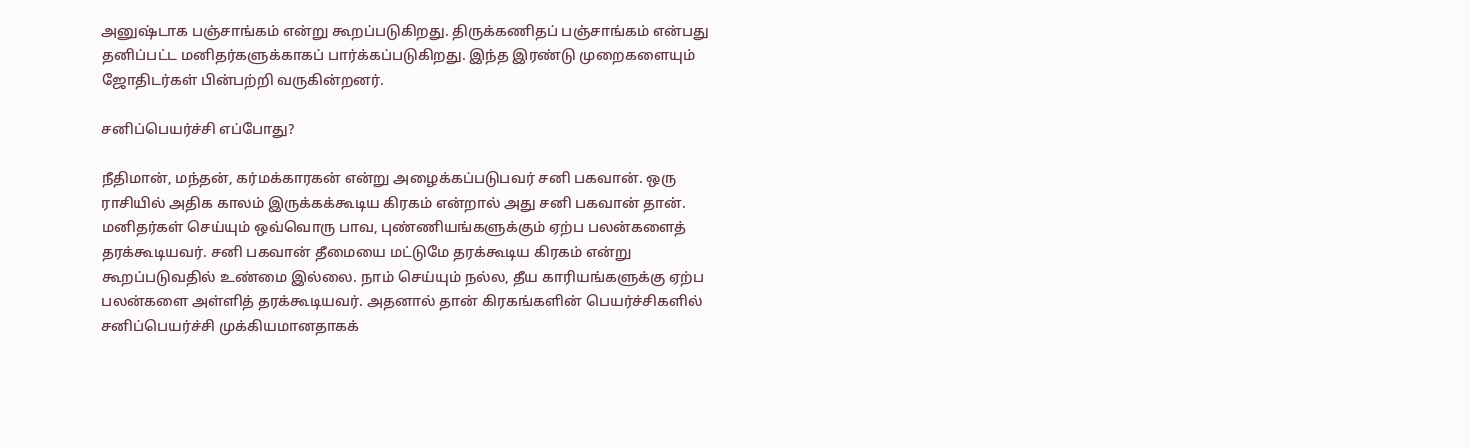அனுஷ்டாக பஞ்சாங்கம் என்று கூறப்படுகிறது. திருக்கணிதப் பஞ்சாங்கம் என்பது தனிப்பட்ட மனிதர்களுக்காகப் பார்க்கப்படுகிறது. இந்த இரண்டு முறைகளையும் ஜோதிடர்கள் பின்பற்றி வருகின்றனர்.

சனிப்பெயர்ச்சி எப்போது?

நீதிமான், மந்தன், கர்மக்காரகன் என்று அழைக்கப்படுபவர் சனி பகவான். ஒரு ராசியில் அதிக காலம் இருக்கக்கூடிய கிரகம் என்றால் அது சனி பகவான் தான். மனிதர்கள் செய்யும் ஒவ்வொரு பாவ, புண்ணியங்களுக்கும் ஏற்ப பலன்களைத் தரக்கூடியவர். சனி பகவான் தீமையை மட்டுமே தரக்கூடிய கிரகம் என்று கூறப்படுவதில் உண்மை இல்லை. நாம் செய்யும் நல்ல, தீய காரியங்களுக்கு ஏற்ப பலன்களை அள்ளித் தரக்கூடியவர். அதனால் தான் கிரகங்களின் பெயர்ச்சிகளில் சனிப்பெயர்ச்சி முக்கியமானதாகக்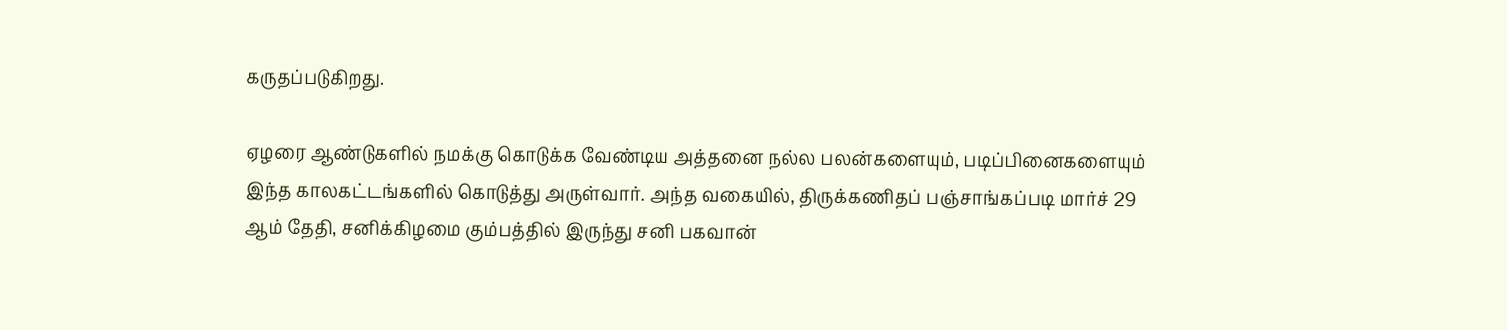கருதப்படுகிறது.

ஏழரை ஆண்டுகளில் நமக்கு கொடுக்க வேண்டிய அத்தனை நல்ல பலன்களையும், படிப்பினைகளையும் இந்த காலகட்டங்களில் கொடுத்து அருள்வார். அந்த வகையில், திருக்கணிதப் பஞ்சாங்கப்படி மார்ச் 29 ஆம் தேதி, சனிக்கிழமை கும்பத்தில் இருந்து சனி பகவான்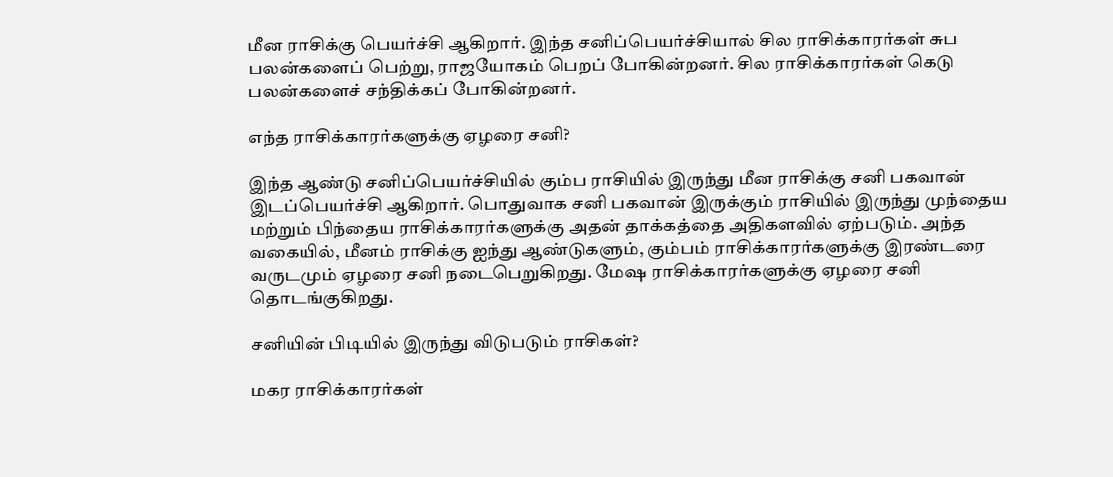மீன ராசிக்கு பெயர்ச்சி ஆகிறார். இந்த சனிப்பெயர்ச்சியால் சில ராசிக்காரர்கள் சுப பலன்களைப் பெற்று, ராஜயோகம் பெறப் போகின்றனர். சில ராசிக்காரர்கள் கெடு பலன்களைச் சந்திக்கப் போகின்றனர்.

எந்த ராசிக்காரர்களுக்கு ஏழரை சனி?

இந்த ஆண்டு சனிப்பெயர்ச்சியில் கும்ப ராசியில் இருந்து மீன ராசிக்கு சனி பகவான் இடப்பெயர்ச்சி ஆகிறார். பொதுவாக சனி பகவான் இருக்கும் ராசியில் இருந்து முந்தைய மற்றும் பிந்தைய ராசிக்காரர்களுக்கு அதன் தாக்கத்தை அதிகளவில் ஏற்படும். அந்த வகையில், மீனம் ராசிக்கு ஐந்து ஆண்டுகளும், கும்பம் ராசிக்காரர்களுக்கு இரண்டரை வருடமும் ஏழரை சனி நடைபெறுகிறது. மேஷ ராசிக்காரர்களுக்கு ஏழரை சனி தொடங்குகிறது.

சனியின் பிடியில் இருந்து விடுபடும் ராசிகள்?

மகர ராசிக்காரர்கள்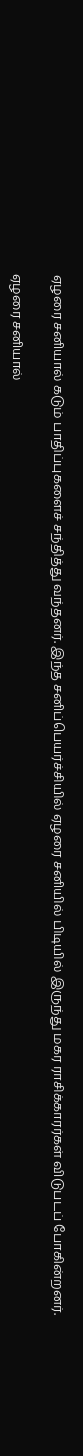ஏழரை சனியால் கடும் பாதிப்புகளைச் சந்தித்து வந்தனர். இந்த சனிப்பெயர்ச்சியில் ஏழரை சனியில் பிடியில் இருந்து மகர ராசிக்காரர்கள் விடுபடப் போகின்றனர்.

ஏழரை சனியால்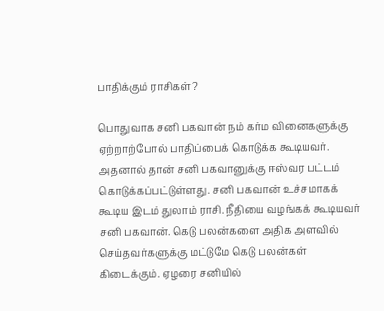பாதிக்கும் ராசிகள்?

பொதுவாக சனி பகவான் நம் கர்ம வினைகளுக்கு ஏற்றாற்போல் பாதிப்பைக் கொடுக்க கூடியவர். அதனால் தான் சனி பகவானுக்கு ஈஸ்வர பட்டம் கொடுக்கப்பட்டுள்ளது. சனி பகவான் உச்சமாகக் கூடிய இடம் துலாம் ராசி. நீதியை வழங்கக் கூடியவர் சனி பகவான். கெடு பலன்களை அதிக அளவில் செய்தவர்களுக்கு மட்டுமே கெடு பலன்கள் கிடைக்கும். ஏழரை சனியில்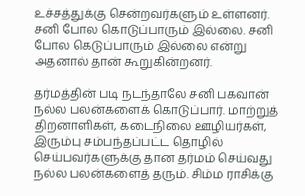உச்சத்துக்கு சென்றவர்களும் உள்ளனர். சனி போல கொடுப்பாரும் இல்லை. சனி போல கெடுப்பாரும் இல்லை என்று அதனால் தான் கூறுகின்றனர்.

தர்மத்தின் படி நடந்தாலே சனி பகவான் நல்ல பலன்களைக் கொடுப்பார். மாற்றுத் திறனாளிகள், கடைநிலை ஊழியர்கள், இரும்பு சம்பந்தப்பட்ட தொழில் செய்பவர்களுக்கு தான தர்மம் செய்வது நல்ல பலன்களைத் தரும். சிம்ம ராசிக்கு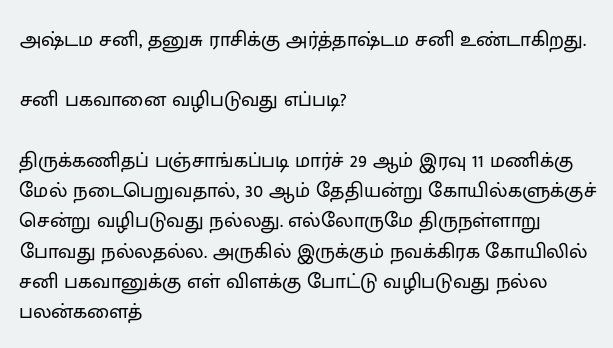அஷ்டம சனி, தனுசு ராசிக்கு அர்த்தாஷ்டம சனி உண்டாகிறது.

சனி பகவானை வழிபடுவது எப்படி?

திருக்கணிதப் பஞ்சாங்கப்படி மார்ச் 29 ஆம் இரவு 11 மணிக்கு மேல் நடைபெறுவதால், 30 ஆம் தேதியன்று கோயில்களுக்குச் சென்று வழிபடுவது நல்லது. எல்லோருமே திருநள்ளாறு போவது நல்லதல்ல. அருகில் இருக்கும் நவக்கிரக கோயிலில் சனி பகவானுக்கு எள் விளக்கு போட்டு வழிபடுவது நல்ல பலன்களைத்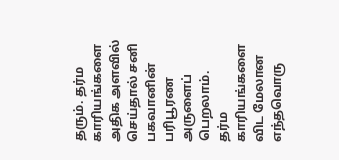தரும். தர்ம காரியங்களை அதிக அளவில் செய்தால் சனி பகவானின் பரிபூரண அருளைப் பெறலாம். தர்ம காரியங்களை விட மேலான எந்தவொரு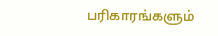பரிகாரங்களும்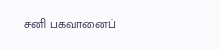சனி பகவானைப்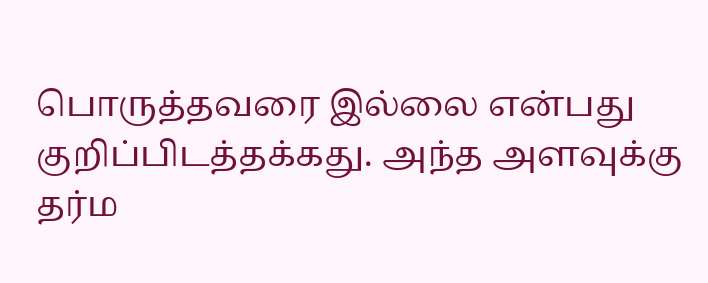பொருத்தவரை இல்லை என்பது குறிப்பிடத்தக்கது. அந்த அளவுக்கு தர்ம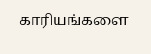காரியங்களை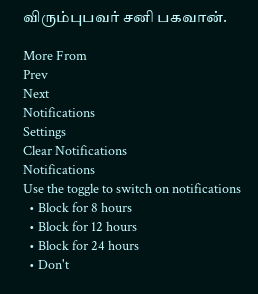விரும்புபவர் சனி பகவான்.

More From
Prev
Next
Notifications
Settings
Clear Notifications
Notifications
Use the toggle to switch on notifications
  • Block for 8 hours
  • Block for 12 hours
  • Block for 24 hours
  • Don't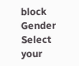block
Gender
Select your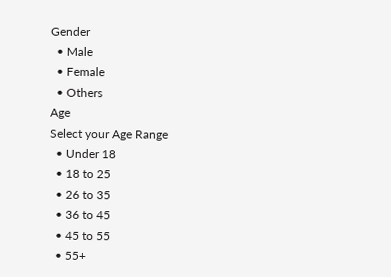Gender
  • Male
  • Female
  • Others
Age
Select your Age Range
  • Under 18
  • 18 to 25
  • 26 to 35
  • 36 to 45
  • 45 to 55
  • 55+